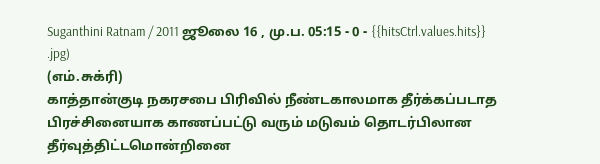Suganthini Ratnam / 2011 ஜூலை 16 , மு.ப. 05:15 - 0 - {{hitsCtrl.values.hits}}
.jpg)
(எம்.சுக்ரி)
காத்தான்குடி நகரசபை பிரிவில் நீண்டகாலமாக தீர்க்கப்படாத பிரச்சினையாக காணப்பட்டு வரும் மடுவம் தொடர்பிலான தீர்வுத்திட்டமொன்றினை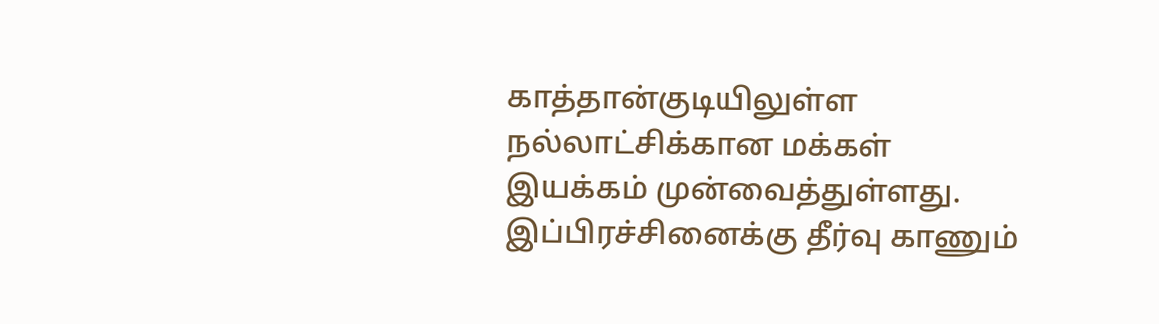காத்தான்குடியிலுள்ள நல்லாட்சிக்கான மக்கள் இயக்கம் முன்வைத்துள்ளது.
இப்பிரச்சினைக்கு தீர்வு காணும்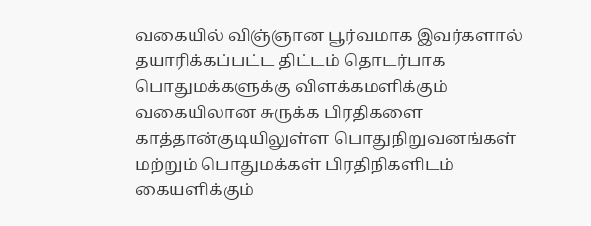வகையில் விஞ்ஞான பூர்வமாக இவர்களால் தயாரிக்கப்பட்ட திட்டம் தொடர்பாக பொதுமக்களுக்கு விளக்கமளிக்கும் வகையிலான சுருக்க பிரதிகளை காத்தான்குடியிலுள்ள பொதுநிறுவனங்கள் மற்றும் பொதுமக்கள் பிரதிநிகளிடம் கையளிக்கும்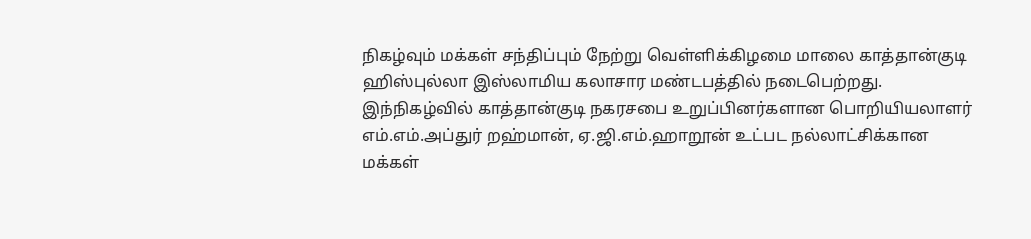நிகழ்வும் மக்கள் சந்திப்பும் நேற்று வெள்ளிக்கிழமை மாலை காத்தான்குடி ஹிஸ்புல்லா இஸ்லாமிய கலாசார மண்டபத்தில் நடைபெற்றது.
இந்நிகழ்வில் காத்தான்குடி நகரசபை உறுப்பினர்களான பொறியியலாளர் எம்.எம்.அப்துர் றஹ்மான், ஏ.ஜி.எம்.ஹாறூன் உட்பட நல்லாட்சிக்கான மக்கள்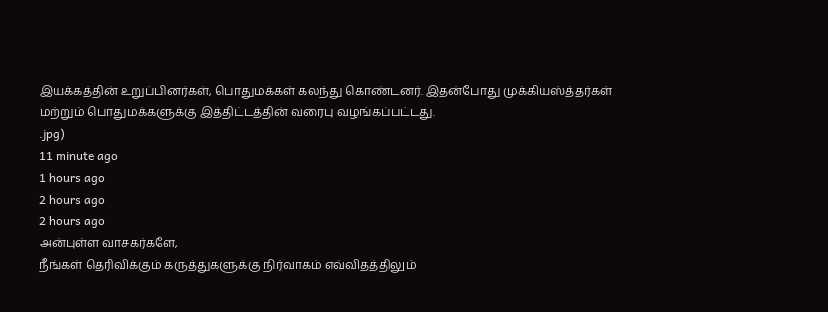இயக்கத்தின் உறுப்பினர்கள், பொதுமக்கள் கலந்து கொண்டனர். இதன்போது முக்கியஸ்த்தர்கள் மற்றும் பொதுமக்களுக்கு இத்திட்டத்தின் வரைபு வழங்கப்பட்டது.
.jpg)
11 minute ago
1 hours ago
2 hours ago
2 hours ago
அன்புள்ள வாசகர்களே,
நீங்கள் தெரிவிக்கும் கருத்துகளுக்கு நிர்வாகம் எவ்விதத்திலும்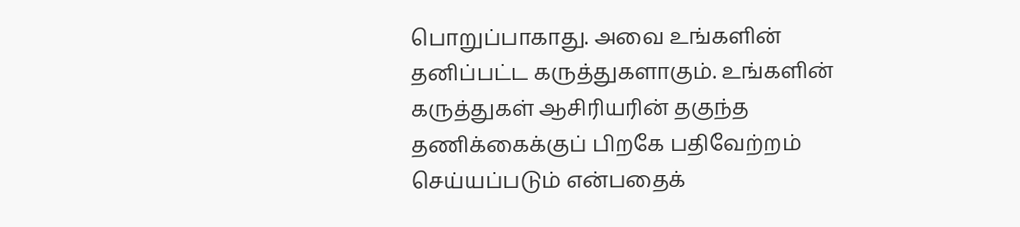பொறுப்பாகாது. அவை உங்களின் தனிப்பட்ட கருத்துகளாகும். உங்களின் கருத்துகள் ஆசிரியரின் தகுந்த தணிக்கைக்குப் பிறகே பதிவேற்றம் செய்யப்படும் என்பதைக்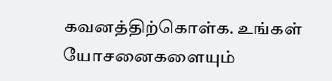கவனத்திற்கொள்க. உங்கள் யோசனைகளையும்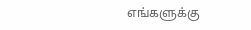எங்களுக்கு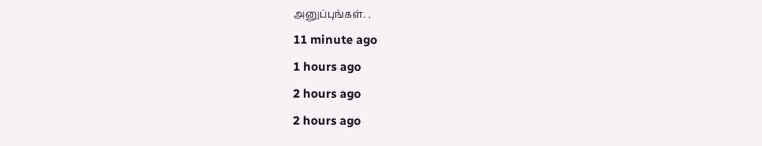அனுப்புங்கள். .
11 minute ago
1 hours ago
2 hours ago
2 hours ago